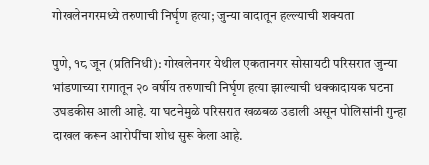गोखलेनगरमध्ये तरुणाची निर्घृण हत्या; जुन्या वादातून हल्ल्याची शक्यता

पुणे, १८ जून (प्रतिनिधी): गोखलेनगर येथील एकतानगर सोसायटी परिसरात जुन्या भांडणाच्या रागातून २० वर्षीय तरुणाची निर्घृण हत्या झाल्याची धक्कादायक घटना उघडकीस आली आहे. या घटनेमुळे परिसरात खळबळ उडाली असून पोलिसांनी गुन्हा दाखल करून आरोपींचा शोध सुरू केला आहे.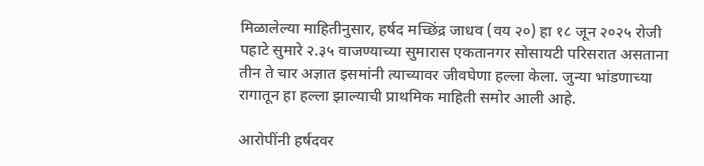मिळालेल्या माहितीनुसार, हर्षद मच्छिंद्र जाधव (वय २०) हा १८ जून २०२५ रोजी पहाटे सुमारे २.३५ वाजण्याच्या सुमारास एकतानगर सोसायटी परिसरात असताना तीन ते चार अज्ञात इसमांनी त्याच्यावर जीवघेणा हल्ला केला. जुन्या भांडणाच्या रागातून हा हल्ला झाल्याची प्राथमिक माहिती समोर आली आहे.

आरोपींनी हर्षदवर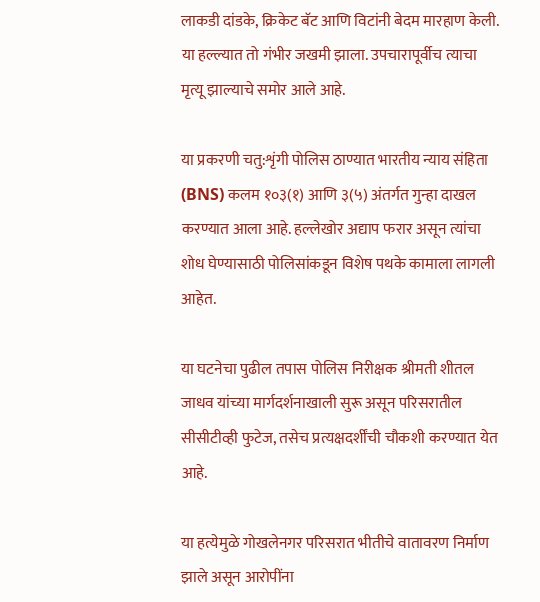लाकडी दांडके, क्रिकेट बॅट आणि विटांनी बेदम मारहाण केली. या हल्ल्यात तो गंभीर जखमी झाला. उपचारापूर्वीच त्याचा मृत्यू झाल्याचे समोर आले आहे.

या प्रकरणी चतु:शृंगी पोलिस ठाण्यात भारतीय न्याय संहिता (BNS) कलम १०३(१) आणि ३(५) अंतर्गत गुन्हा दाखल करण्यात आला आहे. हल्लेखोर अद्याप फरार असून त्यांचा शोध घेण्यासाठी पोलिसांकडून विशेष पथके कामाला लागली आहेत.

या घटनेचा पुढील तपास पोलिस निरीक्षक श्रीमती शीतल जाधव यांच्या मार्गदर्शनाखाली सुरू असून परिसरातील सीसीटीव्ही फुटेज, तसेच प्रत्यक्षदर्शींची चौकशी करण्यात येत आहे.

या हत्येमुळे गोखलेनगर परिसरात भीतीचे वातावरण निर्माण झाले असून आरोपींना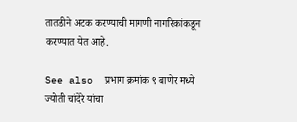तातडीने अटक करण्याची मागणी नागरिकांकडून करण्यात येत आहे.

See also  प्रभाग क्रमांक ९ बाणेर मध्ये ज्योती चांदेरे यांचा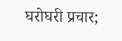घरोघरी प्रचार;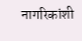नागरिकांशी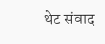थेट संवाद